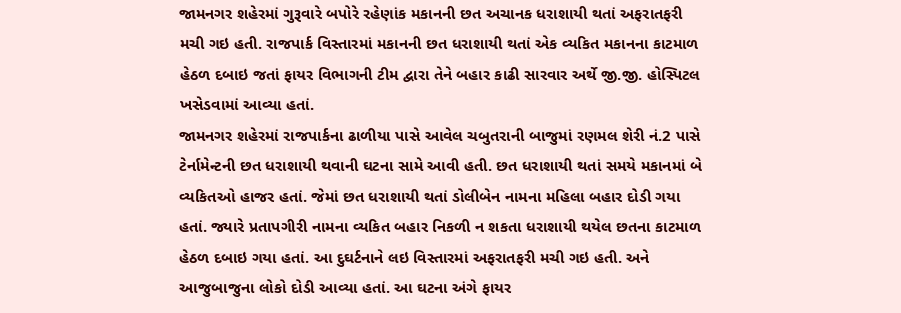જામનગર શહેરમાં ગુરૂવારે બપોરે રહેણાંક મકાનની છત અચાનક ધરાશાયી થતાં અફરાતફરી મચી ગઇ હતી. રાજપાર્ક વિસ્તારમાં મકાનની છત ધરાશાયી થતાં એક વ્યકિત મકાનના કાટમાળ હેઠળ દબાઇ જતાં ફાયર વિભાગની ટીમ દ્વારા તેને બહાર કાઢી સારવાર અર્થે જી.જી. હોસ્પિટલ ખસેડવામાં આવ્યા હતાં.
જામનગર શહેરમાં રાજપાર્કના ઢાળીયા પાસે આવેલ ચબુતરાની બાજુમાં રણમલ શેરી નં.2 પાસે ટેર્નામેન્ટની છત ધરાશાયી થવાની ઘટના સામે આવી હતી. છત ધરાશાયી થતાં સમયે મકાનમાં બે વ્યકિતઓ હાજર હતાં. જેમાં છત ધરાશાયી થતાં ડોલીબેન નામના મહિલા બહાર દોડી ગયા હતાં. જ્યારે પ્રતાપગીરી નામના વ્યકિત બહાર નિકળી ન શકતા ધરાશાયી થયેલ છતના કાટમાળ હેઠળ દબાઇ ગયા હતાં. આ દુઘર્ટનાને લઇ વિસ્તારમાં અફરાતફરી મચી ગઇ હતી. અને આજુબાજુના લોકો દોડી આવ્યા હતાં. આ ઘટના અંગે ફાયર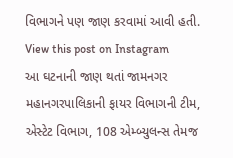વિભાગને પણ જાણ કરવામાં આવી હતી.
View this post on Instagram
આ ઘટનાની જાણ થતાં જામનગર મહાનગરપાલિકાની ફાયર વિભાગની ટીમ, એસ્ટેટ વિભાગ, 108 એમ્બ્યુલન્સ તેમજ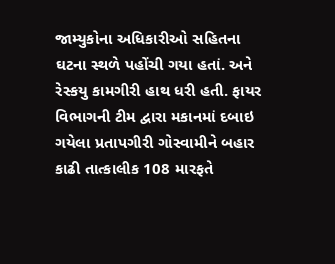જામ્યુકોના અધિકારીઓ સહિતના ઘટના સ્થળે પહોંચી ગયા હતાં. અને રેસ્કયુ કામગીરી હાથ ધરી હતી. ફાયર વિભાગની ટીમ દ્વારા મકાનમાં દબાઇ ગયેલા પ્રતાપગીરી ગોસ્વામીને બહાર કાઢી તાત્કાલીક 108 મારફતે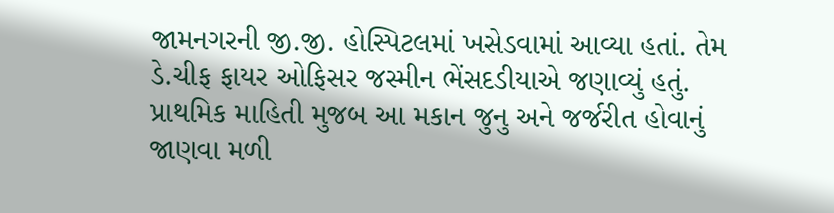જામનગરની જી.જી. હોસ્પિટલમાં ખસેડવામાં આવ્યા હતાં. તેમ ડે.ચીફ ફાયર ઓફિસર જસ્મીન ભેંસદડીયાએ જણાવ્યું હતું. પ્રાથમિક માહિતી મુજબ આ મકાન જુનુ અને જર્જરીત હોવાનું જાણવા મળી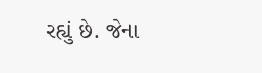રહ્યું છે. જેના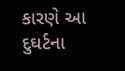કારણે આ દુઘર્ટના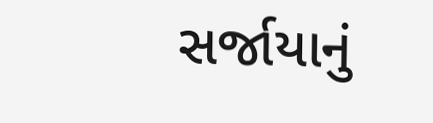સર્જાયાનું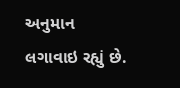અનુમાન લગાવાઇ રહ્યું છે.